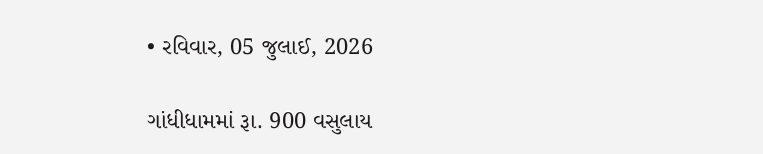• રવિવાર, 05 જુલાઈ, 2026

ગાંધીધામમાં રૂા. 900 વસુલાય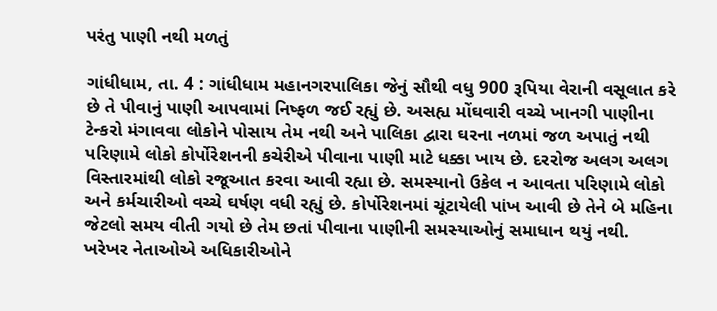પરંતુ પાણી નથી મળતું

ગાંધીધામ, તા. 4 : ગાંધીધામ મહાનગરપાલિકા જેનું સૌથી વધુ 900 રૂપિયા વેરાની વસૂલાત કરે છે તે પીવાનું પાણી આપવામાં નિષ્ફળ જઈ રહ્યું છે. અસહ્ય મોંઘવારી વચ્ચે ખાનગી પાણીના ટેન્કરો મંગાવવા લોકોને પોસાય તેમ નથી અને પાલિકા દ્વારા ઘરના નળમાં જળ અપાતું નથી પરિણામે લોકો કોર્પોરેશનની કચેરીએ પીવાના પાણી માટે ધક્કા ખાય છે. દરરોજ અલગ અલગ વિસ્તારમાંથી લોકો રજૂઆત કરવા આવી રહ્યા છે. સમસ્યાનો ઉકેલ ન આવતા પરિણામે લોકો અને કર્મચારીઓ વચ્ચે ઘર્ષણ વધી રહ્યું છે. કોર્પોરેશનમાં ચૂંટાયેલી પાંખ આવી છે તેને બે મહિના જેટલો સમય વીતી ગયો છે તેમ છતાં પીવાના પાણીની સમસ્યાઓનું સમાધાન થયું નથી.  ખરેખર નેતાઓએ અધિકારીઓને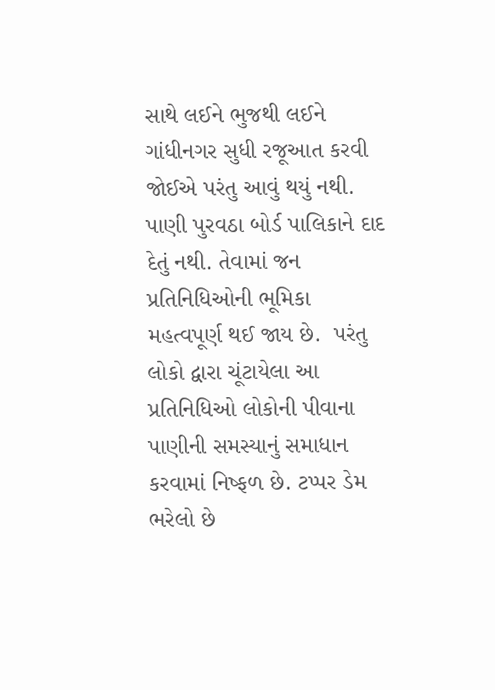સાથે લઈને ભુજથી લઈને ગાંધીનગર સુધી રજૂઆત કરવી જોઈએ પરંતુ આવું થયું નથી. પાણી પુરવઠા બોર્ડ પાલિકાને દાદ દેતું નથી. તેવામાં જન પ્રતિનિધિઓની ભૂમિકા મહત્વપૂર્ણ થઈ જાય છે.  પરંતુ લોકો દ્વારા ચૂંટાયેલા આ પ્રતિનિધિઓ લોકોની પીવાના પાણીની સમસ્યાનું સમાધાન કરવામાં નિષ્ફળ છે. ટપ્પર ડેમ ભરેલો છે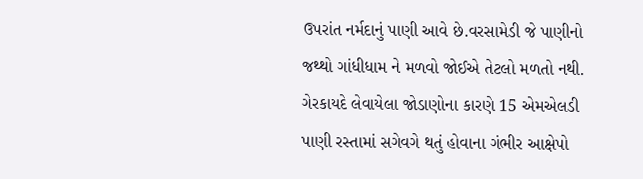ઉપરાંત નર્મદાનું પાણી આવે છે.વરસામેડી જે પાણીનો જથ્થો ગાંધીધામ ને મળવો જોઈએ તેટલો મળતો નથી.  ગેરકાયદે લેવાયેલા જોડાણોના કારણે 15 એમએલડી પાણી રસ્તામાં સગેવગે થતું હોવાના ગંભીર આક્ષેપો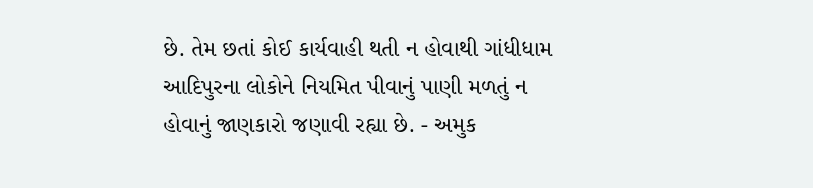છે. તેમ છતાં કોઈ કાર્યવાહી થતી ન હોવાથી ગાંધીધામ આદિપુરના લોકોને નિયમિત પીવાનું પાણી મળતું ન હોવાનું જાણકારો જણાવી રહ્યા છે. - અમુક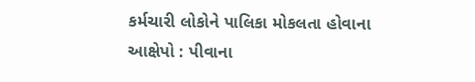કર્મચારી લોકોને પાલિકા મોકલતા હોવાના આક્ષેપો : પીવાના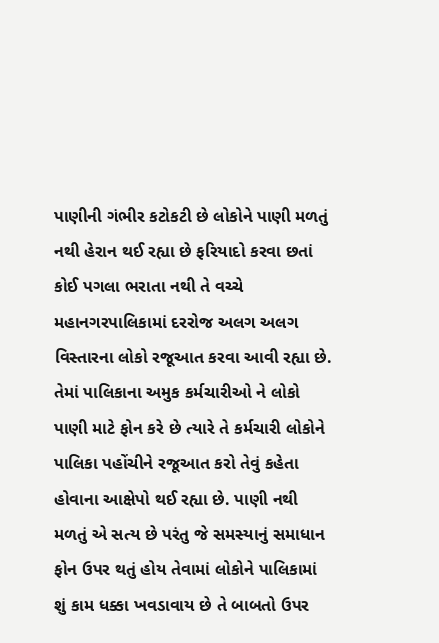પાણીની ગંભીર કટોકટી છે લોકોને પાણી મળતું નથી હેરાન થઈ રહ્યા છે ફરિયાદો કરવા છતાં કોઈ પગલા ભરાતા નથી તે વચ્ચે મહાનગરપાલિકામાં દરરોજ અલગ અલગ વિસ્તારના લોકો રજૂઆત કરવા આવી રહ્યા છે.  તેમાં પાલિકાના અમુક કર્મચારીઓ ને લોકો પાણી માટે ફોન કરે છે ત્યારે તે કર્મચારી લોકોને પાલિકા પહોંચીને રજૂઆત કરો તેવું કહેતા હોવાના આક્ષેપો થઈ રહ્યા છે. પાણી નથી મળતું એ સત્ય છે પરંતુ જે સમસ્યાનું સમાધાન ફોન ઉપર થતું હોય તેવામાં લોકોને પાલિકામાં શું કામ ધક્કા ખવડાવાય છે તે બાબતો ઉપર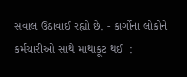સવાલ ઉઠાવાઈ રહ્યો છે. - કાર્ગોના લોકોને કર્મચારીઓ સાથે માથાકૂટ થઈ  :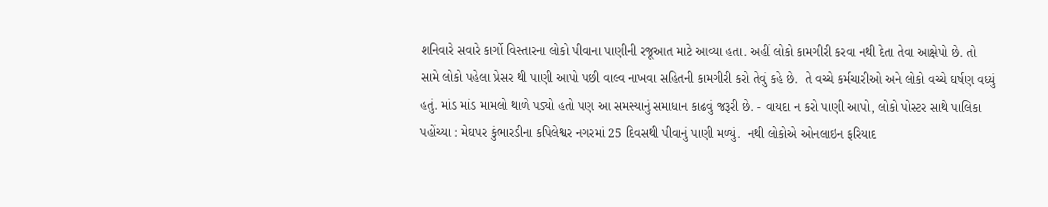શનિવારે સવારે કાર્ગો વિસ્તારના લોકો પીવાના પાણીની રજૂઆત માટે આવ્યા હતા. અહીં લોકો કામગીરી કરવા નથી દેતા તેવા આક્ષેપો છે. તો સામે લોકો પહેલા પ્રેસર થી પાણી આપો પછી વાલ્વ નાખવા સહિતની કામગીરી કરો તેવું કહે છે.  તે વચ્ચે કર્મચારીઓ અને લોકો વચ્ચે ઘર્ષણ વધ્યું હતું. માંડ માંડ મામલો થાળે પડ્યો હતો પણ આ સમસ્યાનું સમાધાન કાઢવું જરૂરી છે. - વાયદા ન કરો પાણી આપો, લોકો પોસ્ટર સાથે પાલિકા પહોંચ્યા : મેઘપર કુંભારડીના કપિલેશ્વર નગરમાં 25 દિવસથી પીવાનું પાણી મળ્યું.  નથી લોકોએ ઓનલાઇન ફરિયાદ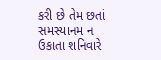કરી છે તેમ છતાં સમસ્યાનમ ન ઉકાતા શનિવારે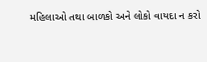મહિલાઓ તથા બાળકો અને લોકો વાયદા ન કરો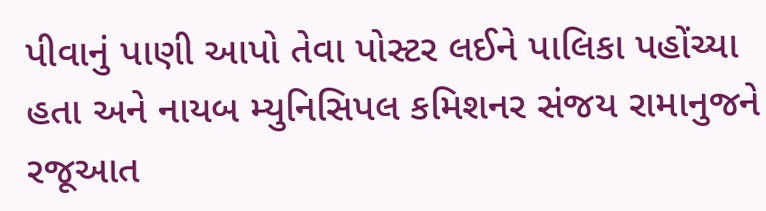પીવાનું પાણી આપો તેવા પોસ્ટર લઈને પાલિકા પહોંચ્યા હતા અને નાયબ મ્યુનિસિપલ કમિશનર સંજય રામાનુજને રજૂઆત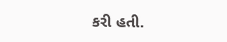કરી હતી.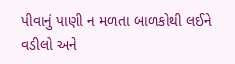પીવાનું પાણી ન મળતા બાળકોથી લઈને વડીલો અને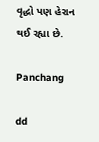વૃદ્ધો પણ હેરાન થઈ રહ્યા છે.

Panchang

dd